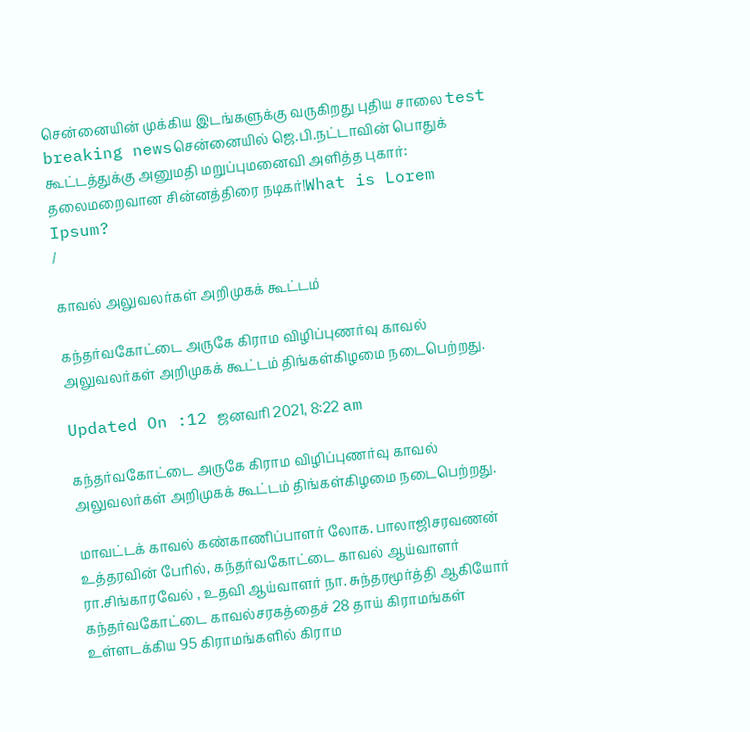சென்னையின் முக்கிய இடங்களுக்கு வருகிறது புதிய சாலை test breaking newsசென்னையில் ஜெ.பி.நட்டாவின் பொதுக் கூட்டத்துக்கு அனுமதி மறுப்புமனைவி அளித்த புகார்: தலைமறைவான சின்னத்திரை நடிகர்!What is Lorem Ipsum?
/

காவல் அலுவலர்கள் அறிமுகக் கூட்டம்

கந்தர்வகோட்டை அருகே கிராம விழிப்புணர்வு காவல் அலுவலர்கள் அறிமுகக் கூட்டம் திங்கள்கிழமை நடைபெற்றது.

Updated On :12 ஜனவரி 2021, 8:22 am

கந்தர்வகோட்டை அருகே கிராம விழிப்புணர்வு காவல் அலுவலர்கள் அறிமுகக் கூட்டம் திங்கள்கிழமை நடைபெற்றது.

மாவட்டக் காவல் கண்காணிப்பாளர் லோக. பாலாஜிசரவணன் உத்தரவின் பேரில், கந்தர்வகோட்டை காவல் ஆய்வாளர் ரா.சிங்காரவேல் , உதவி ஆய்வாளர் நா. சுந்தரமூர்த்தி ஆகியோர் கந்தர்வகோட்டை காவல்சரகத்தைச் 28 தாய் கிராமங்கள் உள்ளடக்கிய 95 கிராமங்களில் கிராம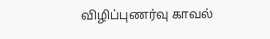விழிப்புணர்வு காவல்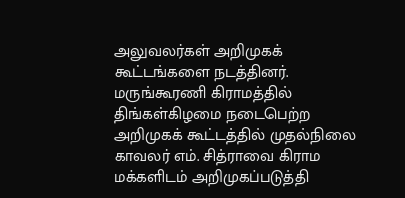அலுவலர்கள் அறிமுகக் கூட்டங்களை நடத்தினர். மருங்கூரணி கிராமத்தில் திங்கள்கிழமை நடைபெற்ற அறிமுகக் கூட்டத்தில் முதல்நிலை காவலர் எம். சித்ராவை கிராம மக்களிடம் அறிமுகப்படுத்தி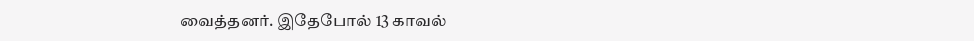வைத்தனர். இதேபோல் 13 காவல்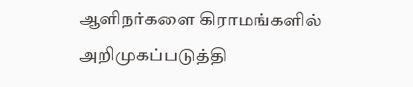ஆளிநர்களை கிராமங்களில் அறிமுகப்படுத்தி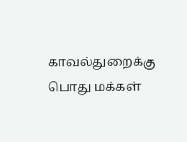காவல்துறைக்கு பொது மக்கள்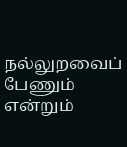நல்லுறவைப் பேணும் என்றும்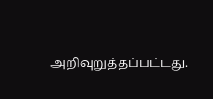அறிவுறுத்தப்பட்டது.